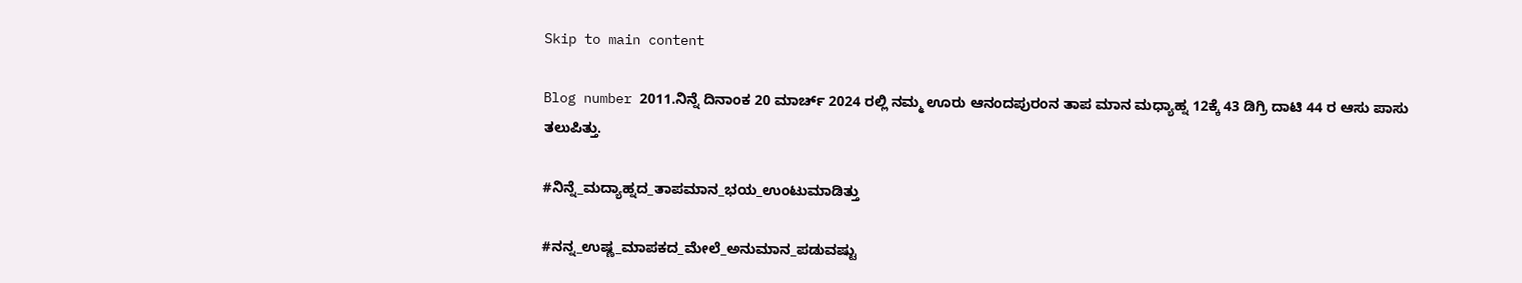Skip to main content

Blog number 2011.ನಿನ್ನೆ ದಿನಾಂಕ 20 ಮಾರ್ಚ್ 2024 ರಲ್ಲಿ ನಮ್ಮ ಊರು ಆನಂದಪುರಂನ ತಾಪ ಮಾನ ಮಧ್ಯಾಹ್ನ 12ಕ್ಕೆ 43 ಡಿಗ್ರಿ ದಾಟಿ 44 ರ ಆಸು ಪಾಸು ತಲುಪಿತ್ತು.

#ನಿನ್ನೆ_ಮದ್ಯಾಹ್ನದ_ತಾಪಮಾನ_ಭಯ_ಉಂಟುಮಾಡಿತ್ತು

#ನನ್ನ_ಉಷ್ಣ_ಮಾಪಕದ_ಮೇಲೆ_ಅನುಮಾನ_ಪಡುವಷ್ಟು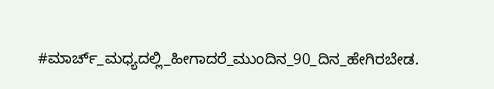#ಮಾರ್ಚ್_ಮಧ್ಯದಲ್ಲಿ_ಹೀಗಾದರೆ_ಮುಂದಿನ_90_ದಿನ_ಹೇಗಿರಬೇಡ.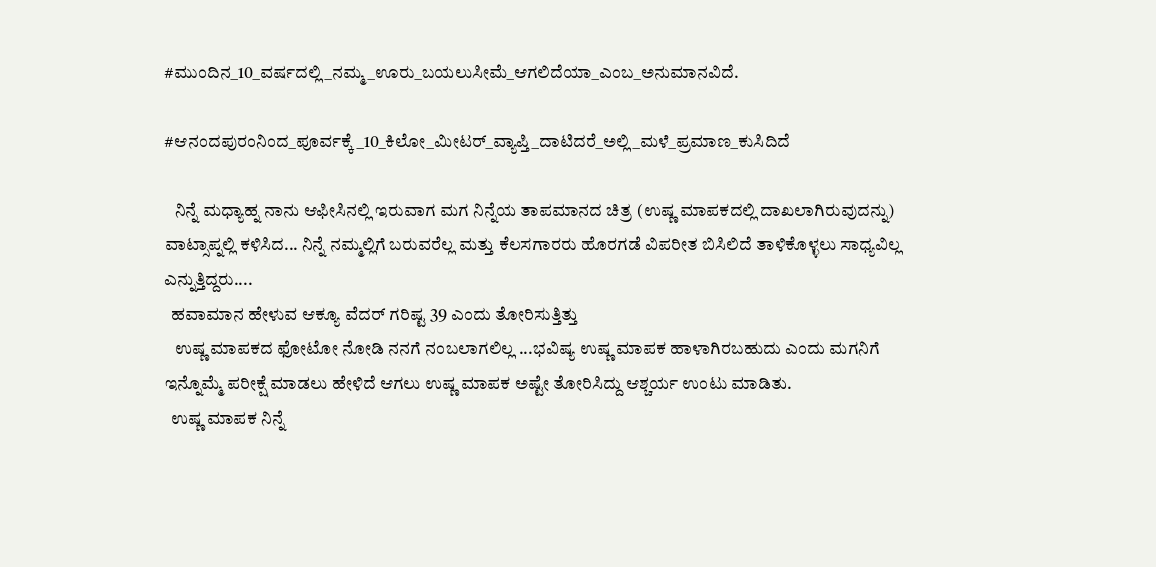#ಮುಂದಿನ_10_ವರ್ಷದಲ್ಲಿ_ನಮ್ಮ_ಊರು_ಬಯಲುಸೀಮೆ_ಆಗಲಿದೆಯಾ_ಎಂಬ_ಅನುಮಾನವಿದೆ.

#ಆನಂದಪುರಂನಿಂದ_ಪೂರ್ವಕ್ಕೆ_10_ಕಿಲೋ_ಮೀಟರ್_ವ್ಯಾಪ್ತಿ_ದಾಟಿದರೆ_ಅಲ್ಲಿ_ಮಳೆ_ಪ್ರಮಾಣ_ಕುಸಿದಿದೆ

   ನಿನ್ನೆ ಮಧ್ಯಾಹ್ನ ನಾನು ಆಫೀಸಿನಲ್ಲಿ ಇರುವಾಗ ಮಗ ನಿನ್ನೆಯ ತಾಪಮಾನದ ಚಿತ್ರ (ಉಷ್ಣ ಮಾಪಕದಲ್ಲಿ ದಾಖಲಾಗಿರುವುದನ್ನು) ವಾಟ್ಸಾಪ್ನಲ್ಲಿ ಕಳಿಸಿದ... ನಿನ್ನೆ ನಮ್ಮಲ್ಲಿಗೆ ಬರುವರೆಲ್ಲ ಮತ್ತು ಕೆಲಸಗಾರರು ಹೊರಗಡೆ ವಿಪರೀತ ಬಿಸಿಲಿದೆ ತಾಳಿಕೊಳ್ಳಲು ಸಾಧ್ಯವಿಲ್ಲ ಎನ್ನುತ್ತಿದ್ದರು....
  ಹವಾಮಾನ ಹೇಳುವ ಆಕ್ಯೂ ವೆದರ್ ಗರಿಷ್ಟ 39 ಎಂದು ತೋರಿಸುತ್ತಿತ್ತು
   ಉಷ್ಣ ಮಾಪಕದ ಫೋಟೋ ನೋಡಿ ನನಗೆ ನಂಬಲಾಗಲಿಲ್ಲ ...ಭವಿಷ್ಯ ಉಷ್ಣ ಮಾಪಕ ಹಾಳಾಗಿರಬಹುದು ಎಂದು ಮಗನಿಗೆ ಇನ್ನೊಮ್ಮೆ ಪರೀಕ್ಷೆ ಮಾಡಲು ಹೇಳಿದೆ ಆಗಲು ಉಷ್ಣ ಮಾಪಕ ಅಷ್ಟೇ ತೋರಿಸಿದ್ದು ಆಶ್ಚರ್ಯ ಉಂಟು ಮಾಡಿತು.
  ಉಷ್ಣ ಮಾಪಕ ನಿನ್ನೆ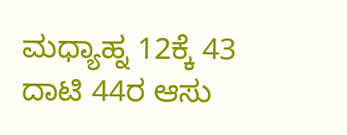ಮಧ್ಯಾಹ್ನ 12ಕ್ಕೆ 43 ದಾಟಿ 44ರ ಆಸು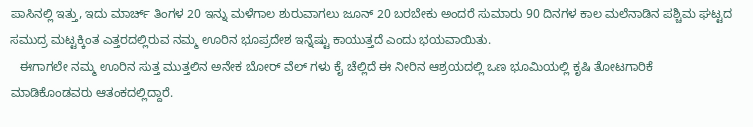ಪಾಸಿನಲ್ಲಿ ಇತ್ತು, ಇದು ಮಾರ್ಚ್ ತಿಂಗಳ 20 ಇನ್ನು ಮಳೆಗಾಲ ಶುರುವಾಗಲು ಜೂನ್ 20 ಬರಬೇಕು ಅಂದರೆ ಸುಮಾರು 90 ದಿನಗಳ ಕಾಲ ಮಲೆನಾಡಿನ ಪಶ್ಚಿಮ ಘಟ್ಟದ ಸಮುದ್ರ ಮಟ್ಟಕ್ಕಿಂತ ಎತ್ತರದಲ್ಲಿರುವ ನಮ್ಮ ಊರಿನ ಭೂಪ್ರದೇಶ ಇನ್ನೆಷ್ಟು ಕಾಯುತ್ತದೆ ಎಂದು ಭಯವಾಯಿತು.
   ಈಗಾಗಲೇ ನಮ್ಮ ಊರಿನ ಸುತ್ತ ಮುತ್ತಲಿನ ಅನೇಕ ಬೋರ್ ವೆಲ್ ಗಳು ಕೈ ಚೆಲ್ಲಿದೆ ಈ ನೀರಿನ ಆಶ್ರಯದಲ್ಲಿ ಒಣ ಭೂಮಿಯಲ್ಲಿ ಕೃಷಿ ತೋಟಗಾರಿಕೆ ಮಾಡಿಕೊಂಡವರು ಆತಂಕದಲ್ಲಿದ್ದಾರೆ.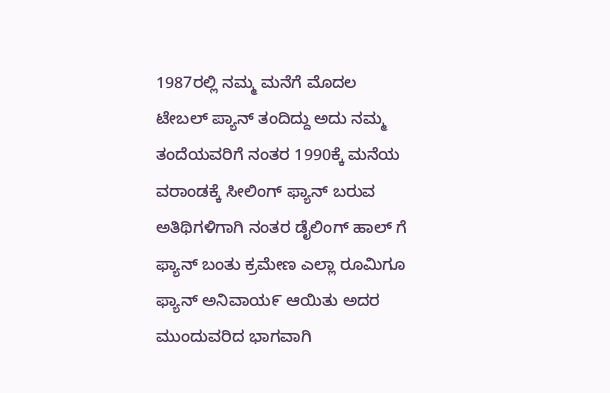1987ರಲ್ಲಿ ನಮ್ಮ ಮನೆಗೆ ಮೊದಲ ಟೇಬಲ್ ಪ್ಯಾನ್ ತಂದಿದ್ದು ಅದು ನಮ್ಮ ತಂದೆಯವರಿಗೆ ನಂತರ 1990ಕ್ಕೆ ಮನೆಯ ವರಾಂಡಕ್ಕೆ ಸೀಲಿಂಗ್ ಫ್ಯಾನ್ ಬರುವ ಅತಿಥಿಗಳಿಗಾಗಿ ನಂತರ ಡೈಲಿಂಗ್ ಹಾಲ್ ಗೆ ಫ್ಯಾನ್ ಬಂತು ಕ್ರಮೇಣ ಎಲ್ಲಾ ರೂಮಿಗೂ ಫ್ಯಾನ್ ಅನಿವಾಯ೯ ಆಯಿತು ಅದರ ಮುಂದುವರಿದ ಭಾಗವಾಗಿ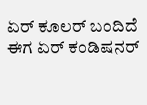ಏರ್ ಕೂಲರ್ ಬಂದಿದೆ ಈಗ ಏರ್ ಕಂಡಿಷನರ್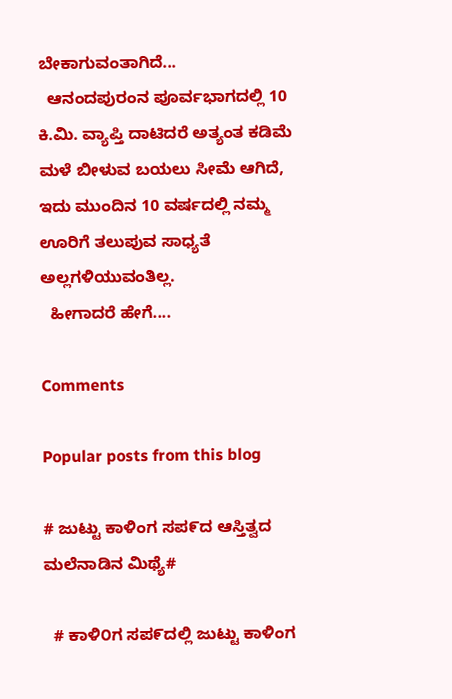ಬೇಕಾಗುವಂತಾಗಿದೆ...
  ಆನಂದಪುರಂನ ಪೂರ್ವಭಾಗದಲ್ಲಿ 10 ಕಿ.ಮಿ. ವ್ಯಾಪ್ತಿ ದಾಟಿದರೆ ಅತ್ಯಂತ ಕಡಿಮೆ ಮಳೆ ಬೀಳುವ ಬಯಲು ಸೀಮೆ ಆಗಿದೆ, ಇದು ಮುಂದಿನ 10 ವರ್ಷದಲ್ಲಿ ನಮ್ಮ ಊರಿಗೆ ತಲುಪುವ ಸಾಧ್ಯತೆ ಅಲ್ಲಗಳಿಯುವಂತಿಲ್ಲ.
  ಹೀಗಾದರೆ ಹೇಗೆ....

Comments

Popular posts from this blog

# ಜುಟ್ಟು ಕಾಳಿಂಗ ಸಪ೯ದ ಆಸ್ತಿತ್ವದ ಮಲೆನಾಡಿನ ಮಿಥ್ಯೆ#

  # ಕಾಳಿ೦ಗ ಸಪ೯ದಲ್ಲಿ ಜುಟ್ಟು ಕಾಳಿಂಗ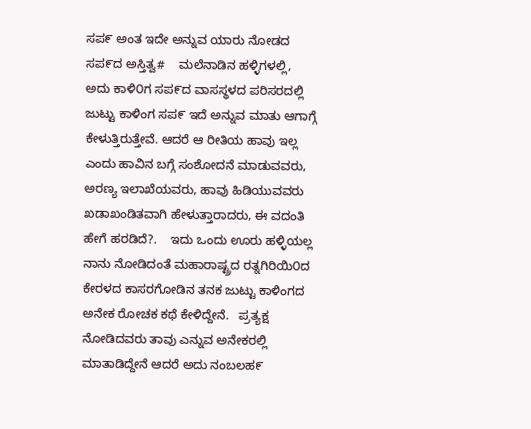ಸಪ೯ ಅಂತ ಇದೇ ಅನ್ನುವ ಯಾರು ನೋಡದ ಸಪ೯ದ ಅಸ್ತಿತ್ವ#    ಮಲೆನಾಡಿನ ಹಳ್ಳಿಗಳಲ್ಲಿ, ಅದು ಕಾಳಿ೦ಗ ಸಪ೯ದ ವಾಸಸ್ಥಳದ ಪರಿಸರದಲ್ಲಿ ಜುಟ್ಟು ಕಾಳಿಂಗ ಸಪ೯ ಇದೆ ಅನ್ನುವ ಮಾತು ಆಗಾಗ್ಗೆ ಕೇಳುತ್ತಿರುತ್ತೇವೆ. ಆದರೆ ಆ ರೀತಿಯ ಹಾವು ಇಲ್ಲ ಎಂದು ಹಾವಿನ ಬಗ್ಗೆ ಸಂಶೋದನೆ ಮಾಡುವವರು, ಅರಣ್ಯ ಇಲಾಖೆಯವರು, ಹಾವು ಹಿಡಿಯುವವರು ಖಡಾಖಂಡಿತವಾಗಿ ಹೇಳುತ್ತಾರಾದರು, ಈ ವದಂತಿ ಹೇಗೆ ಹರಡಿದೆ?.    ಇದು ಒಂದು ಊರು ಹಳ್ಳಿಯಲ್ಲ ನಾನು ನೋಡಿದಂತೆ ಮಹಾರಾಷ್ಟ್ರದ ರತ್ನಗಿರಿಯಿ೦ದ ಕೇರಳದ ಕಾಸರಗೋಡಿನ ತನಕ ಜುಟ್ಟು ಕಾಳಿಂಗದ ಅನೇಕ ರೋಚಕ ಕಥೆ ಕೇಳಿದ್ದೇನೆ.   ಪ್ರತ್ಯಕ್ಷ ನೋಡಿದವರು ತಾವು ಎನ್ನುವ ಅನೇಕರಲ್ಲಿ ಮಾತಾಡಿದ್ದೇನೆ ಆದರೆ ಅದು ನಂಬಲಹ೯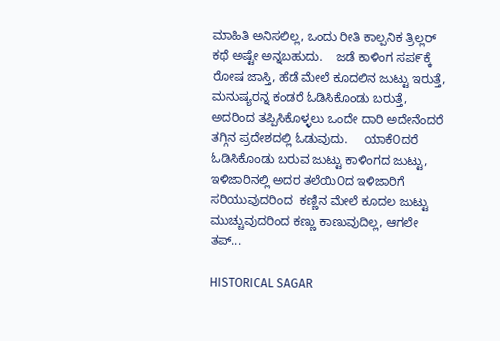ಮಾಹಿತಿ ಅನಿಸಲಿಲ್ಲ, ಒಂದು ರೀತಿ ಕಾಲ್ಪನಿಕ ತ್ರಿಲ್ಲರ್ ಕಥೆ ಅಷ್ಟೇ ಅನ್ನಬಹುದು.    ಜಡೆ ಕಾಳಿಂಗ ಸಪ೯ಕ್ಕೆ ರೋಷ ಜಾಸ್ತಿ, ಹೆಡೆ ಮೇಲೆ ಕೂದಲಿನ ಜುಟ್ಟು ಇರುತ್ತೆ, ಮನುಷ್ಯರನ್ನ ಕಂಡರೆ ಓಡಿಸಿಕೊಂಡು ಬರುತ್ತೆ, ಅದರಿಂದ ತಪ್ಪಿಸಿಕೊಳ್ಳಲು ಒಂದೇ ದಾರಿ ಅದೇನೆಂದರೆ ತಗ್ಗಿನ ಪ್ರದೇಶದಲ್ಲಿ ಓಡುವುದು.     ಯಾಕೆ೦ದರೆ ಓಡಿಸಿಕೊಂಡು ಬರುವ ಜುಟ್ಟು ಕಾಳಿಂಗದ ಜುಟ್ಟು, ಇಳಿಜಾರಿನಲ್ಲಿ ಅದರ ತಲೆಯಿ೦ದ ಇಳಿಜಾರಿಗೆ ಸರಿಯುವುದರಿಂದ  ಕಣ್ಣಿನ ಮೇಲೆ ಕೂದಲ ಜುಟ್ಟು ಮುಚ್ಚುವುದರಿಂದ ಕಣ್ಣು ಕಾಣುವುದಿಲ್ಲ, ಆಗಲೇ ತಪ್...

HISTORICAL SAGAR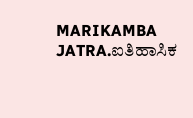MARIKAMBA JATRA.ಐತಿಹಾಸಿಕ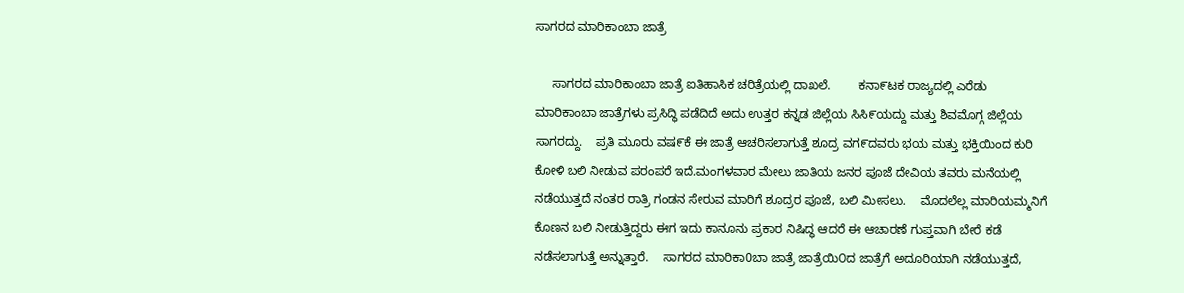ಸಾಗರದ ಮಾರಿಕಾಂಬಾ ಜಾತ್ರೆ

     ಸಾಗರದ ಮಾರಿಕಾಂಬಾ ಜಾತ್ರೆ ಐತಿಹಾಸಿಕ ಚರಿತ್ರೆಯಲ್ಲಿ ದಾಖಲೆ.        ಕನಾ೯ಟಕ ರಾಜ್ಯದಲ್ಲಿ ಎರೆಡು ಮಾರಿಕಾಂಬಾ ಜಾತ್ರೆಗಳು ಪ್ರಸಿದ್ಧಿ ಪಡೆದಿದೆ ಅದು ಉತ್ತರ ಕನ್ನಡ ಜಿಲ್ಲೆಯ ಸಿಸಿ೯ಯದ್ದು ಮತ್ತು ಶಿವಮೊಗ್ಗ ಜಿಲ್ಲೆಯ ಸಾಗರದ್ದು.    ಪ್ರತಿ ಮೂರು ವಷ೯ಕೆ ಈ ಜಾತ್ರೆ ಆಚರಿಸಲಾಗುತ್ತೆ ಶೂದ್ರ ವಗ೯ದವರು ಭಯ ಮತ್ತು ಭಕ್ತಿಯಿಂದ ಕುರಿ ಕೋಳಿ ಬಲಿ ನೀಡುವ ಪರಂಪರೆ ಇದೆ.ಮಂಗಳವಾರ ಮೇಲು ಜಾತಿಯ ಜನರ ಪೂಜೆ ದೇವಿಯ ತವರು ಮನೆಯಲ್ಲಿ ನಡೆಯುತ್ತದೆ ನಂತರ ರಾತ್ರಿ ಗಂಡನ ಸೇರುವ ಮಾರಿಗೆ ಶೂದ್ರರ ಪೂಜೆ, ಬಲಿ ಮೀಸಲು.    ಮೊದಲೆಲ್ಲ ಮಾರಿಯಮ್ಮನಿಗೆ ಕೊಣನ ಬಲಿ ನೀಡುತ್ತಿದ್ದರು ಈಗ ಇದು ಕಾನೂನು ಪ್ರಕಾರ ನಿಷಿದ್ಧ ಆದರೆ ಈ ಆಚಾರಣೆ ಗುಪ್ತವಾಗಿ ಬೇರೆ ಕಡೆ ನಡೆಸಲಾಗುತ್ತೆ ಅನ್ನುತ್ತಾರೆ.    ಸಾಗರದ ಮಾರಿಕಾ0ಬಾ ಜಾತ್ರೆ ಜಾತ್ರೆಯಿ೦ದ ಜಾತ್ರೆಗೆ ಅದೂರಿಯಾಗಿ ನಡೆಯುತ್ತದೆ,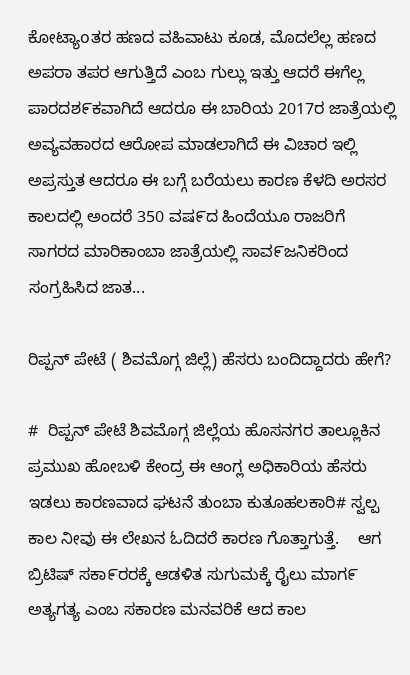ಕೋಟ್ಯಾoತರ ಹಣದ ವಹಿವಾಟು ಕೂಡ, ಮೊದಲೆಲ್ಲ ಹಣದ ಅಪರಾ ತಪರ ಆಗುತ್ತಿದೆ ಎಂಬ ಗುಲ್ಲು ಇತ್ತು ಆದರೆ ಈಗೆಲ್ಲ ಪಾರದಶ೯ಕವಾಗಿದೆ ಆದರೂ ಈ ಬಾರಿಯ 2017ರ ಜಾತ್ರೆಯಲ್ಲಿ ಅವ್ಯವಹಾರದ ಆರೋಪ ಮಾಡಲಾಗಿದೆ ಈ ವಿಚಾರ ಇಲ್ಲಿ ಅಪ್ರಸ್ತುತ ಆದರೂ ಈ ಬಗ್ಗೆ ಬರೆಯಲು ಕಾರಣ ಕೆಳದಿ ಅರಸರ ಕಾಲದಲ್ಲಿ ಅಂದರೆ 350 ವಷ೯ದ ಹಿಂದೆಯೂ ರಾಜರಿಗೆ ಸಾಗರದ ಮಾರಿಕಾಂಬಾ ಜಾತ್ರೆಯಲ್ಲಿ ಸಾವ೯ಜನಿಕರಿಂದ ಸಂಗ್ರಹಿಸಿದ ಜಾತ...

ರಿಪ್ಪನ್ ಪೇಟೆ ( ಶಿವಮೊಗ್ಗ ಜಿಲ್ಲೆ) ಹೆಸರು ಬಂದಿದ್ದಾದರು ಹೇಗೆ?

#  ರಿಪ್ಪನ್ ಪೇಟೆ ಶಿವಮೊಗ್ಗ ಜಿಲ್ಲೆಯ ಹೊಸನಗರ ತಾಲ್ಲೂಕಿನ ಪ್ರಮುಖ ಹೋಬಳಿ ಕೇಂದ್ರ ಈ ಆಂಗ್ಲ ಅಧಿಕಾರಿಯ ಹೆಸರು ಇಡಲು ಕಾರಣವಾದ ಘಟನೆ ತುಂಬಾ ಕುತೂಹಲಕಾರಿ# ಸ್ವಲ್ಪ ಕಾಲ ನೀವು ಈ ಲೇಖನ ಓದಿದರೆ ಕಾರಣ ಗೊತ್ತಾಗುತ್ತೆ.    ಆಗ ಬ್ರಿಟಿಷ್ ಸಕಾ೯ರರಕ್ಕೆ ಆಡಳಿತ ಸುಗುಮಕ್ಕೆ ರೈಲು ಮಾಗ೯ ಅತ್ಯಗತ್ಯ ಎಂಬ ಸಕಾರಣ ಮನವರಿಕೆ ಆದ ಕಾಲ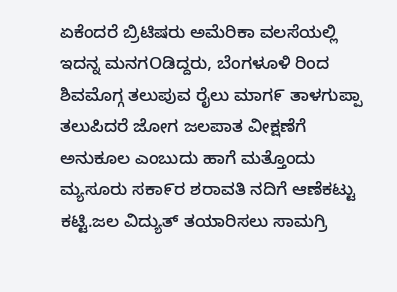ಏಕೆಂದರೆ ಬ್ರಿಟಿಷರು ಅಮೆರಿಕಾ ವಲಸೆಯಲ್ಲಿ ಇದನ್ನ ಮನಗOಡಿದ್ದರು, ಬೆಂಗಳೂಳಿ ರಿಂದ ಶಿವಮೊಗ್ಗ ತಲುಪುವ ರೈಲು ಮಾಗ೯ ತಾಳಗುಪ್ಪಾ ತಲುಪಿದರೆ ಜೋಗ ಜಲಪಾತ ವೀಕ್ಷಣೆಗೆ ಅನುಕೂಲ ಎಂಬುದು ಹಾಗೆ ಮತ್ತೊಂದು ಮ್ಯಸೂರು ಸಕಾ೯ರ ಶರಾವತಿ ನದಿಗೆ ಆಣೆಕಟ್ಟು ಕಟ್ಟಿ.ಜಲ ವಿದ್ಯುತ್ ತಯಾರಿಸಲು ಸಾಮಗ್ರಿ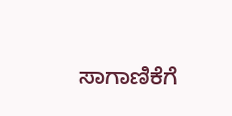ಸಾಗಾಣಿಕೆಗೆ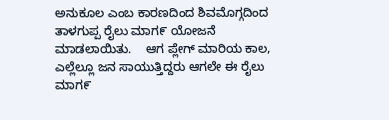ಅನುಕೂಲ ಎಂಬ ಕಾರಣದಿಂದ ಶಿವಮೊಗ್ಗದಿಂದ ತಾಳಗುಪ್ಪ ರೈಲು ಮಾಗ೯ ಯೋಜನೆ ಮಾಡಲಾಯಿತು.    ಆಗ ಪ್ಲೇಗ್ ಮಾರಿಯ ಕಾಲ, ಎಲ್ಲೆಲ್ಲೂ ಜನ ಸಾಯುತ್ತಿದ್ದರು ಆಗಲೇ ಈ ರೈಲು ಮಾಗ೯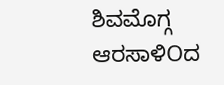ಶಿವಮೊಗ್ಗ ಆರಸಾಳಿOದ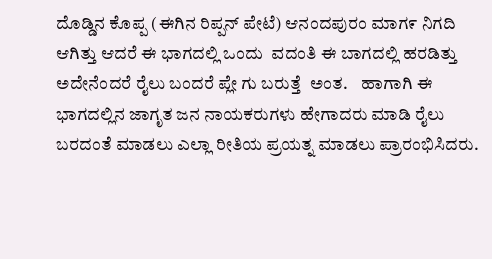ದೊಡ್ಡಿನ ಕೊಪ್ಪ (ಈಗಿನ ರಿಪ್ಪನ್ ಪೇಟೆ) ಆನಂದಪುರಂ ಮಾಗ೯ ನಿಗದಿ ಆಗಿತ್ತು ಆದರೆ ಈ ಭಾಗದಲ್ಲಿ ಒಂದು  ವದಂತಿ ಈ ಬಾಗದಲ್ಲಿ ಹರಡಿತ್ತು ಅದೇನೆಂದರೆ ರೈಲು ಬಂದರೆ ಪ್ಲೇ ಗು ಬರುತ್ತೆ  ಅಂತ.    ಹಾಗಾಗಿ ಈ ಭಾಗದಲ್ಲಿನ ಜಾಗೃತ ಜನ ನಾಯಕರುಗಳು ಹೇಗಾದರು ಮಾಡಿ ರೈಲು ಬರದಂತೆ ಮಾಡಲು ಎಲ್ಲಾ ರೀತಿಯ ಪ್ರಯತ್ನ ಮಾಡಲು ಪ್ರಾರಂಭಿಸಿದರು.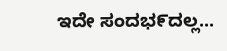ಇದೇ ಸಂದಭ೯ದಲ್ಲ...